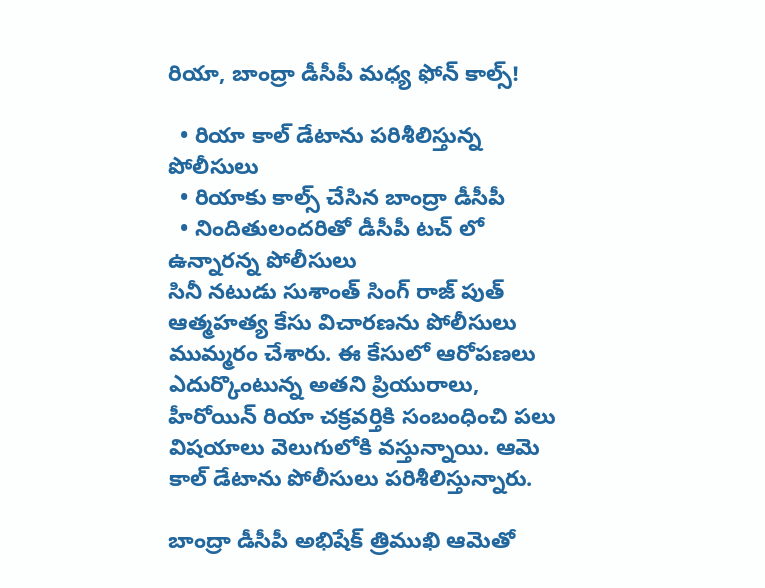రియా, బాంద్రా డీసీపీ మధ్య ఫోన్ కాల్స్!

  • రియా కాల్ డేటాను పరిశీలిస్తున్న పోలీసులు
  • రియాకు కాల్స్ చేసిన బాంద్రా డీసీపీ
  • నిందితులందరితో డీసీపీ టచ్ లో ఉన్నారన్న పోలీసులు
సినీ నటుడు సుశాంత్ సింగ్ రాజ్ పుత్ ఆత్మహత్య కేసు విచారణను పోలీసులు ముమ్మరం చేశారు. ఈ కేసులో ఆరోపణలు ఎదుర్కొంటున్న అతని ప్రియురాలు, హీరోయిన్ రియా చక్రవర్తికి సంబంధించి పలు విషయాలు వెలుగులోకి వస్తున్నాయి. ఆమె కాల్ డేటాను పోలీసులు పరిశీలిస్తున్నారు.

బాంద్రా డీసీపీ అభిషేక్ త్రిముఖి ఆమెతో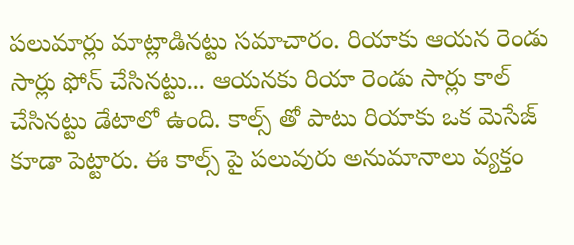పలుమార్లు మాట్లాడినట్టు సమాచారం. రియాకు ఆయన రెండు సార్లు ఫోన్ చేసినట్టు... ఆయనకు రియా రెండు సార్లు కాల్ చేసినట్టు డేటాలో ఉంది. కాల్స్ తో పాటు రియాకు ఒక మెసేజ్ కూడా పెట్టారు. ఈ కాల్స్ పై పలువురు అనుమానాలు వ్యక్తం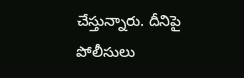చేస్తున్నారు. దీనిపై పోలీసులు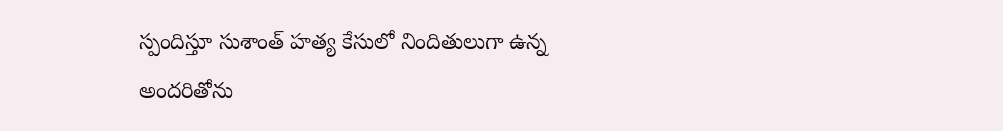స్పందిస్తూ సుశాంత్ హత్య కేసులో నిందితులుగా ఉన్న అందరితోను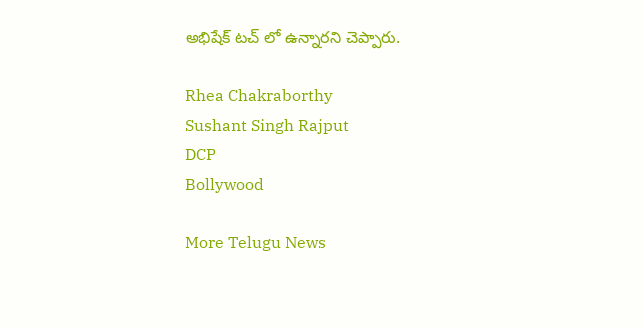అభిషేక్ టచ్ లో ఉన్నారని చెప్పారు.

Rhea Chakraborthy
Sushant Singh Rajput
DCP
Bollywood

More Telugu News